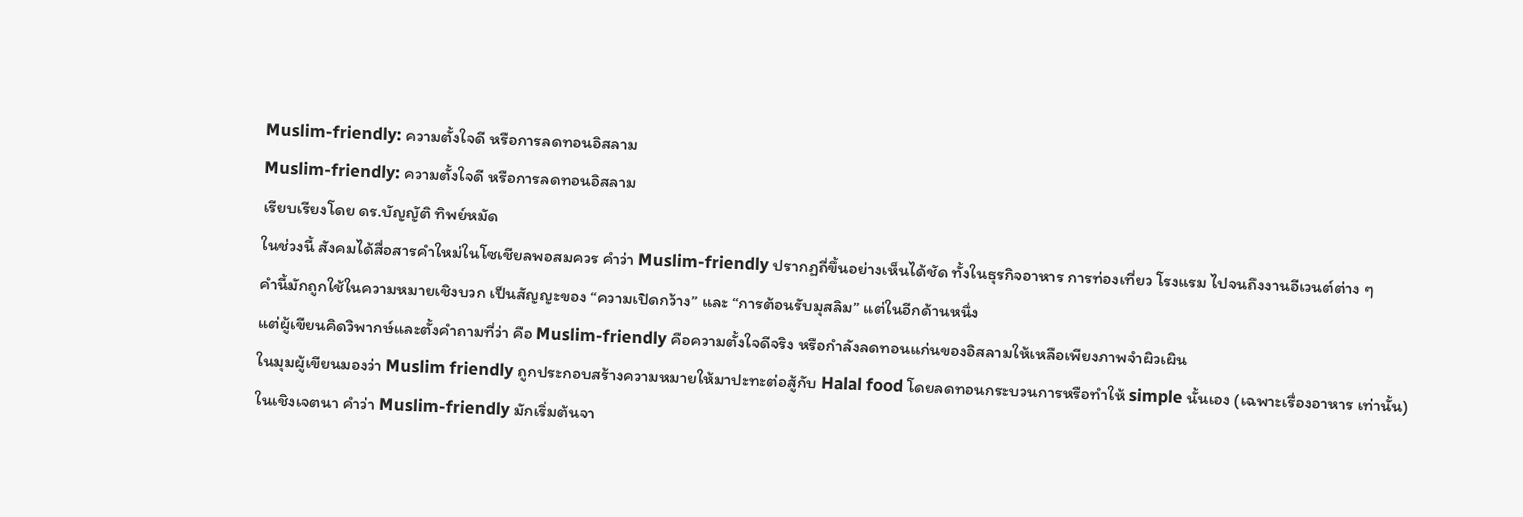Muslim-friendly: ความตั้งใจดี หรือการลดทอนอิสลาม
Muslim-friendly: ความตั้งใจดี หรือการลดทอนอิสลาม
เรียบเรียงโดย ดร.บัญญัติ ทิพย์หมัด
ในช่วงนี้ สังคมได้สื่อสารคำใหม่ในโซเชียลพอสมควร คำว่า Muslim-friendly ปรากฏถี่ขึ้นอย่างเห็นได้ชัด ทั้งในธุรกิจอาหาร การท่องเที่ยว โรงแรม ไปจนถึงงานอีเวนต์ต่าง ๆ
คำนี้มักถูกใช้ในความหมายเชิงบวก เป็นสัญญะของ “ความเปิดกว้าง” และ “การต้อนรับมุสลิม” แต่ในอีกด้านหนึ่ง
แต่ผู้เขียนคิดวิพากษ์และตั้งคำถามที่ว่า คือ Muslim-friendly คือความตั้งใจดีจริง หรือกำลังลดทอนแก่นของอิสลามให้เหลือเพียงภาพจำผิวเผิน
ในมุมผู้เขียนมองว่า Muslim friendly ถูกประกอบสร้างความหมายให้มาปะทะต่อสู้กับ Halal food โดยลดทอนกระบวนการหรือทำให้ simple นั้นเอง (เฉพาะเรื่องอาหาร เท่านั้น)
ในเชิงเจตนา คำว่า Muslim-friendly มักเริ่มต้นจา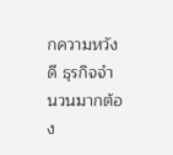กความหวังดี ธุรกิจจำนวนมากต้อง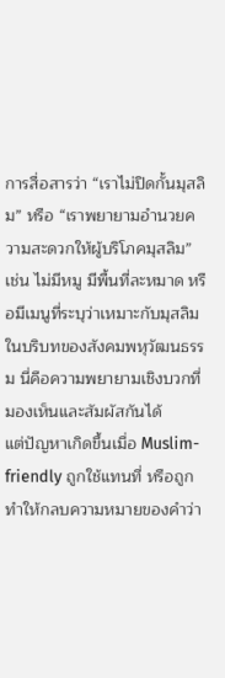การสื่อสารว่า “เราไม่ปิดกั้นมุสลิม” หรือ “เราพยายามอำนวยความสะดวกให้ผู้บริโภคมุสลิม” เช่น ไม่มีหมู มีพื้นที่ละหมาด หรือมีเมนูที่ระบุว่าเหมาะกับมุสลิม ในบริบทของสังคมพหุวัฒนธรรม นี่คือความพยายามเชิงบวกที่มองเห็นและสัมผัสกันได้
แต่ปัญหาเกิดขึ้นเมื่อ Muslim-friendly ถูกใช้แทนที่ หรือถูกทำให้กลบความหมายของคำว่า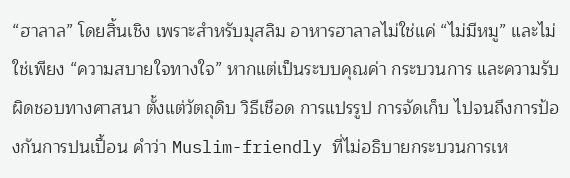“ฮาลาล” โดยสิ้นเชิง เพราะสำหรับมุสลิม อาหารฮาลาลไม่ใช่แค่ “ไม่มีหมู” และไม่ใช่เพียง “ความสบายใจทางใจ” หากแต่เป็นระบบคุณค่า กระบวนการ และความรับผิดชอบทางศาสนา ตั้งแต่วัตถุดิบ วิธีเชือด การแปรรูป การจัดเก็บ ไปจนถึงการป้องกันการปนเปื้อน คำว่า Muslim-friendly ที่ไม่อธิบายกระบวนการเห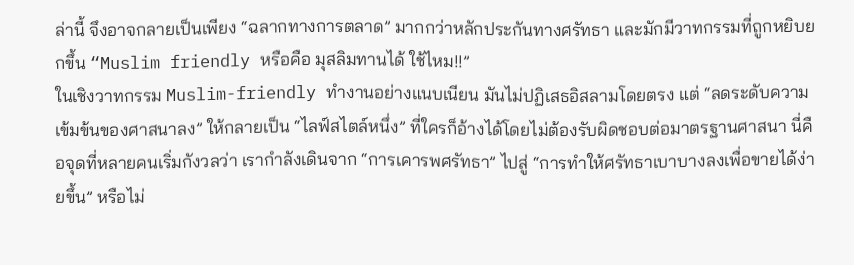ล่านี้ จึงอาจกลายเป็นเพียง “ฉลากทางการตลาด” มากกว่าหลักประกันทางศรัทธา และมักมีวาทกรรมที่ถูกหยิบยกขึ้น “Muslim friendly หรือคือ มุสลิมทานได้ ใช้ไหม!!”
ในเชิงวาทกรรม Muslim-friendly ทำงานอย่างแนบเนียน มันไม่ปฏิเสธอิสลามโดยตรง แต่ “ลดระดับความเข้มข้นของศาสนาลง” ให้กลายเป็น “ไลฟ์สไตล์หนึ่ง” ที่ใครก็อ้างได้โดยไม่ต้องรับผิดชอบต่อมาตรฐานศาสนา นี่คือจุดที่หลายคนเริ่มกังวลว่า เรากำลังเดินจาก “การเคารพศรัทธา” ไปสู่ “การทำให้ศรัทธาเบาบางลงเพื่อขายได้ง่ายขึ้น” หรือไม่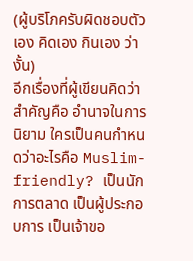(ผู้บริโภครับผิดชอบตัวเอง คิดเอง กินเอง ว่างั้น)
อีกเรื่องที่ผู้เขียนคิดว่าสำคัญคือ อำนาจในการนิยาม ใครเป็นคนกำหนดว่าอะไรคือ Muslim-friendly? เป็นนักการตลาด เป็นผู้ประกอบการ เป็นเจ้าขอ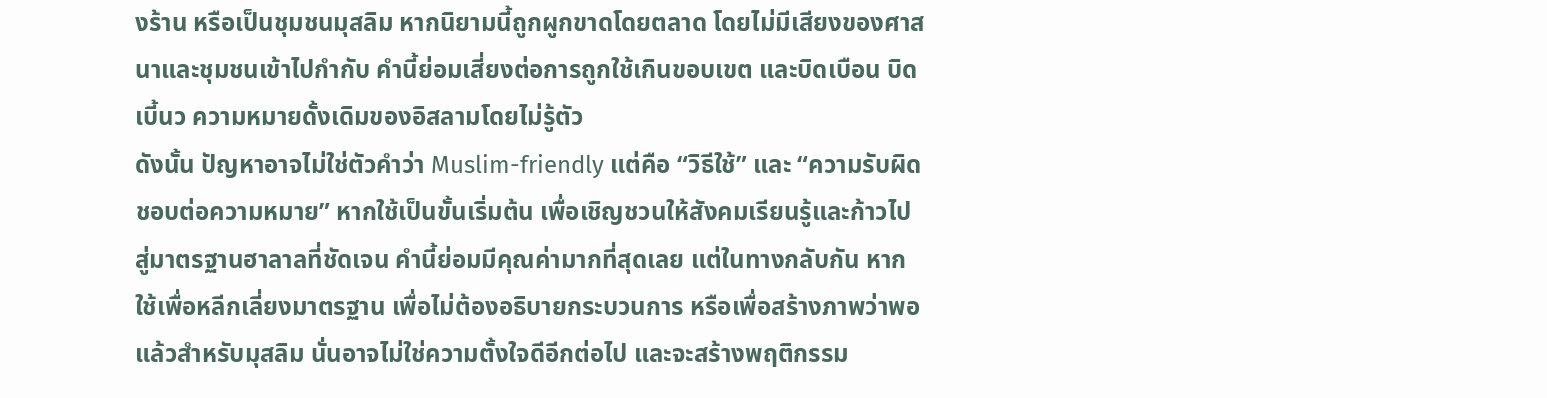งร้าน หรือเป็นชุมชนมุสลิม หากนิยามนี้ถูกผูกขาดโดยตลาด โดยไม่มีเสียงของศาสนาและชุมชนเข้าไปกำกับ คำนี้ย่อมเสี่ยงต่อการถูกใช้เกินขอบเขต และบิดเบือน บิดเบี้นว ความหมายดั้งเดิมของอิสลามโดยไม่รู้ตัว
ดังนั้น ปัญหาอาจไม่ใช่ตัวคำว่า Muslim-friendly แต่คือ “วิธีใช้” และ “ความรับผิดชอบต่อความหมาย” หากใช้เป็นขั้นเริ่มต้น เพื่อเชิญชวนให้สังคมเรียนรู้และก้าวไปสู่มาตรฐานฮาลาลที่ชัดเจน คำนี้ย่อมมีคุณค่ามากที่สุดเลย แต่ในทางกลับกัน หากใช้เพื่อหลีกเลี่ยงมาตรฐาน เพื่อไม่ต้องอธิบายกระบวนการ หรือเพื่อสร้างภาพว่าพอแล้วสำหรับมุสลิม นั่นอาจไม่ใช่ความตั้งใจดีอีกต่อไป และจะสร้างพฤติกรรม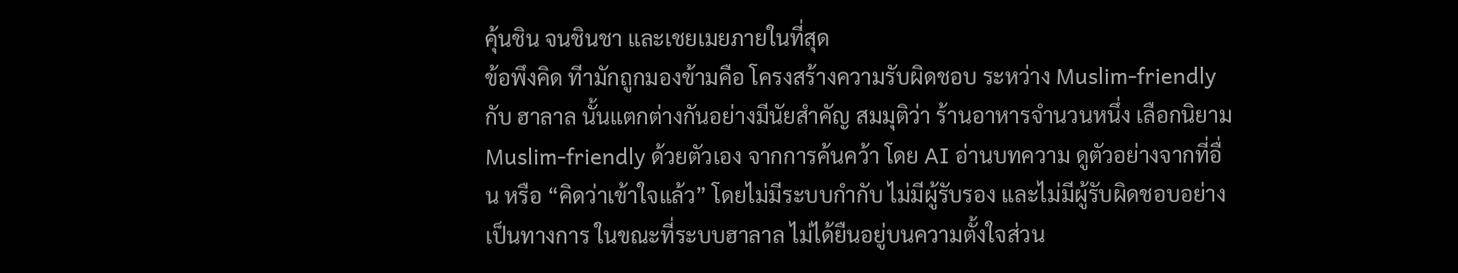คุ้นชิน จนชินชา และเชยเมยภายในที่สุด
ข้อพึงคิด ทีามักถูกมองข้ามคือ โครงสร้างความรับผิดชอบ ระหว่าง Muslim-friendly กับ ฮาลาล นั้นแตกต่างกันอย่างมีนัยสำคัญ สมมุติว่า ร้านอาหารจำนวนหนึ่ง เลือกนิยาม Muslim-friendly ด้วยตัวเอง จากการค้นคว้า โดย AI อ่านบทความ ดูตัวอย่างจากที่อื่น หรือ “คิดว่าเข้าใจแล้ว” โดยไม่มีระบบกำกับ ไม่มีผู้รับรอง และไม่มีผู้รับผิดชอบอย่างเป็นทางการ ในขณะที่ระบบฮาลาล ไม่ได้ยืนอยู่บนความตั้งใจส่วน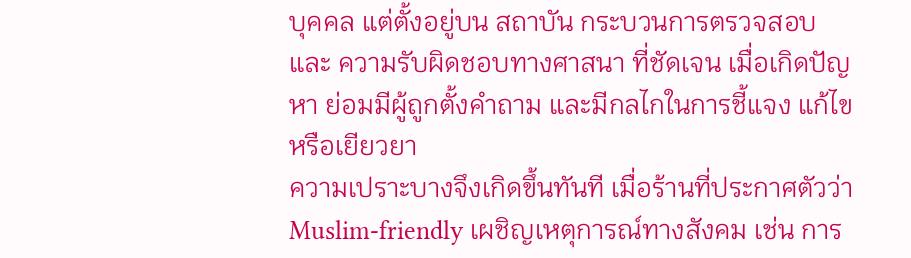บุคคล แต่ตั้งอยู่บน สถาบัน กระบวนการตรวจสอบ และ ความรับผิดชอบทางศาสนา ที่ชัดเจน เมื่อเกิดปัญหา ย่อมมีผู้ถูกตั้งคำถาม และมีกลไกในการชี้แจง แก้ไข หรือเยียวยา
ความเปราะบางจึงเกิดขึ้นทันที เมื่อร้านที่ประกาศตัวว่า Muslim-friendly เผชิญเหตุการณ์ทางสังคม เช่น การ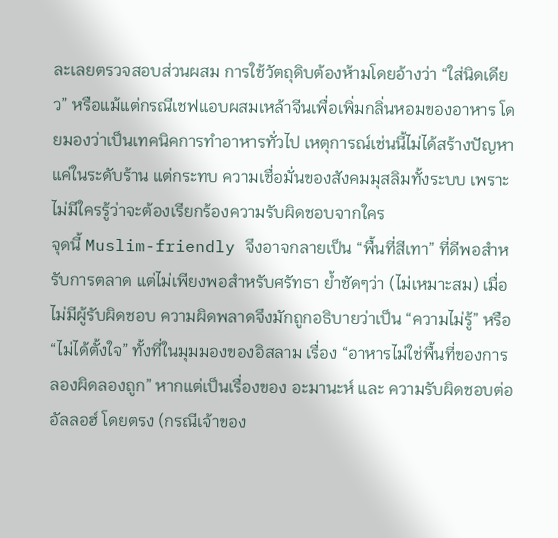ละเลยตรวจสอบส่วนผสม การใช้วัตถุดิบต้องห้ามโดยอ้างว่า “ใส่นิดเดียว” หรือแม้แต่กรณีเชฟแอบผสมเหล้าจีนเพื่อเพิ่มกลิ่นหอมของอาหาร โดยมองว่าเป็นเทคนิคการทำอาหารทั่วไป เหตุการณ์เช่นนี้ไม่ได้สร้างปัญหาแค่ในระดับร้าน แต่กระทบ ความเชื่อมั่นของสังคมมุสลิมทั้งระบบ เพราะไม่มีใครรู้ว่าจะต้องเรียกร้องความรับผิดชอบจากใคร
จุดนี้ Muslim-friendly จึงอาจกลายเป็น “พื้นที่สีเทา” ที่ดีพอสำหรับการตลาด แต่ไม่เพียงพอสำหรับศรัทธา ย้ำชัดๆว่า (ไม่เหมาะสม) เมื่อไม่มีผู้รับผิดชอบ ความผิดพลาดจึงมักถูกอธิบายว่าเป็น “ความไม่รู้” หรือ “ไม่ได้ตั้งใจ” ทั้งที่ในมุมมองของอิสลาม เรื่อง “อาหารไม่ใช่พื้นที่ของการลองผิดลองถูก” หากแต่เป็นเรื่องของ อะมานะห์ และ ความรับผิดชอบต่ออัลลอฮ์ โดยตรง (กรณีเจ้าของ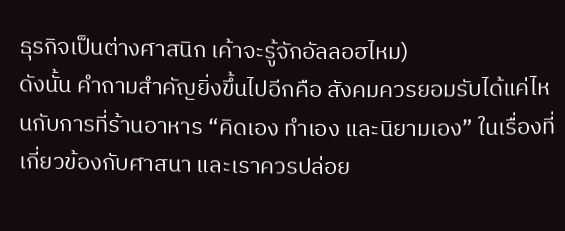ธุรกิจเป็นต่างศาสนิก เค้าจะรู้จักอัลลอฮไหม)
ดังนั้น คำถามสำคัญยิ่งขึ้นไปอีกคือ สังคมควรยอมรับได้แค่ไหนกับการที่ร้านอาหาร “คิดเอง ทำเอง และนิยามเอง” ในเรื่องที่เกี่ยวข้องกับศาสนา และเราควรปล่อย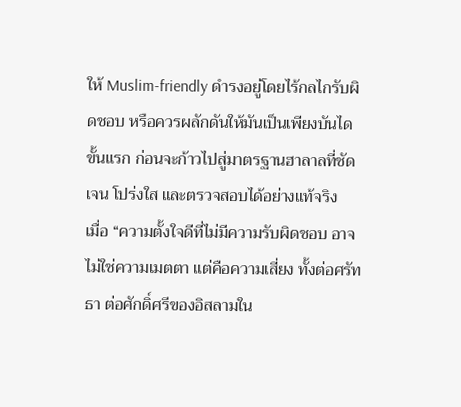ให้ Muslim-friendly ดำรงอยู่โดยไร้กลไกรับผิดชอบ หรือควรผลักดันให้มันเป็นเพียงบันไดขั้นแรก ก่อนจะก้าวไปสู่มาตรฐานฮาลาลที่ชัดเจน โปร่งใส และตรวจสอบได้อย่างแท้จริง
เมื่อ “ความตั้งใจดีที่ไม่มีความรับผิดชอบ อาจไม่ใช่ความเมตตา แต่คือความเสี่ยง ทั้งต่อศรัทธา ต่อศักดิ์ศรีของอิสลามใน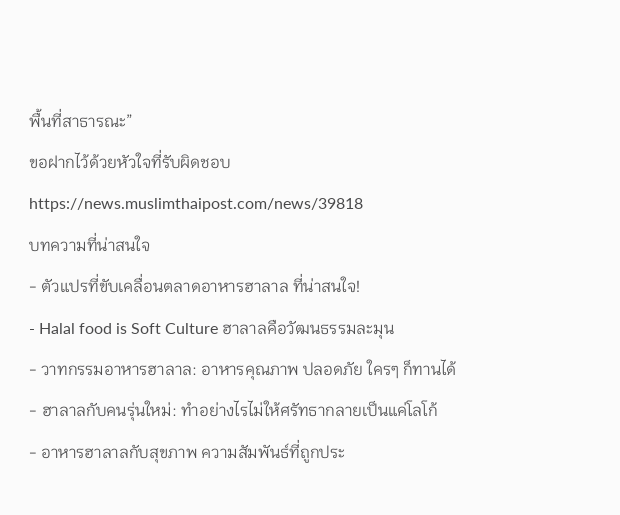พื้นที่สาธารณะ”
ขอฝากไว้ด้วยหัวใจที่รับผิดชอบ
https://news.muslimthaipost.com/news/39818
บทความที่น่าสนใจ
- ตัวแปรที่ขับเคลื่อนตลาดอาหารฮาลาล ที่น่าสนใจ!
- Halal food is Soft Culture ฮาลาลคือวัฒนธรรมละมุน
- วาทกรรมอาหารฮาลาล: อาหารคุณภาพ ปลอดภัย ใครๆ ก็ทานได้
- ฮาลาลกับคนรุ่นใหม่: ทำอย่างไรไม่ให้ศรัทธากลายเป็นแค่โลโก้
- อาหารฮาลาลกับสุขภาพ ความสัมพันธ์ที่ถูกประ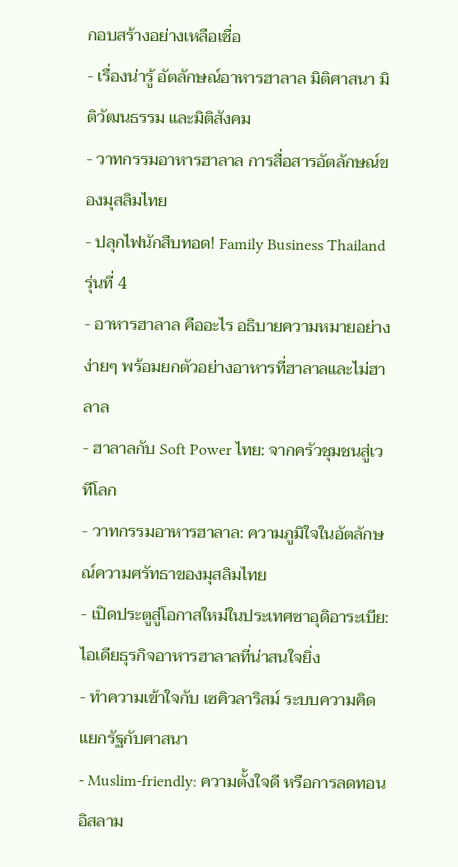กอบสร้างอย่างเหลือเชื่อ
- เรื่องน่ารู้ อัตลักษณ์อาหารฮาลาล มิติศาสนา มิติวัฒนธรรม และมิติสังคม
- วาทกรรมอาหารฮาลาล การสื่อสารอัตลักษณ์ของมุสลิมไทย
- ปลุกไฟนักสืบทอด! Family Business Thailand รุ่นที่ 4
- อาหารฮาลาล คืออะไร อธิบายความหมายอย่างง่ายๆ พร้อมยกตัวอย่างอาหารที่ฮาลาลและไม่ฮาลาล
- ฮาลาลกับ Soft Power ไทย: จากครัวชุมชนสู่เวทีโลก
- วาทกรรมอาหารฮาลาล: ความภูมิใจในอัตลักษณ์ความศรัทธาของมุสลิมไทย
- เปิดประตูสู่โอกาสใหม่ในประเทศซาอุดิอาระเบีย: ไอเดียธุรกิจอาหารฮาลาลที่น่าสนใจยิ่ง
- ทำความเข้าใจกับ เซคิวลาริสม์ ระบบความคิด แยกรัฐกับศาสนา
- Muslim-friendly: ความตั้งใจดี หรือการลดทอนอิสลาม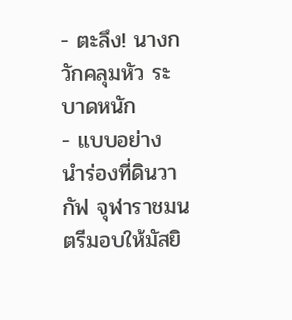- ตะลึง! นางกวักคลุมหัว ระบาดหนัก
- แบบอย่าง นำร่องที่ดินวากัฟ จุฬาราชมนตรีมอบให้มัสยิ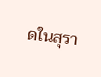ดในสุรา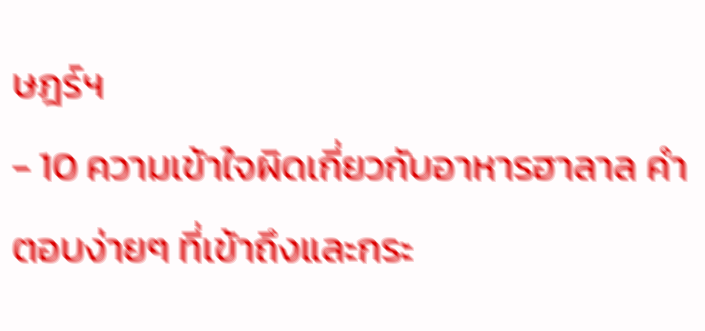ษฎร์ฯ
- 10 ความเข้าใจผิดเกี่ยวกับอาหารฮาลาล คำตอบง่ายๆ ที่เข้าถึงและกระ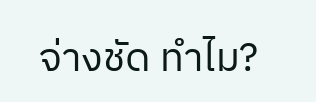จ่างชัด ทำไม?